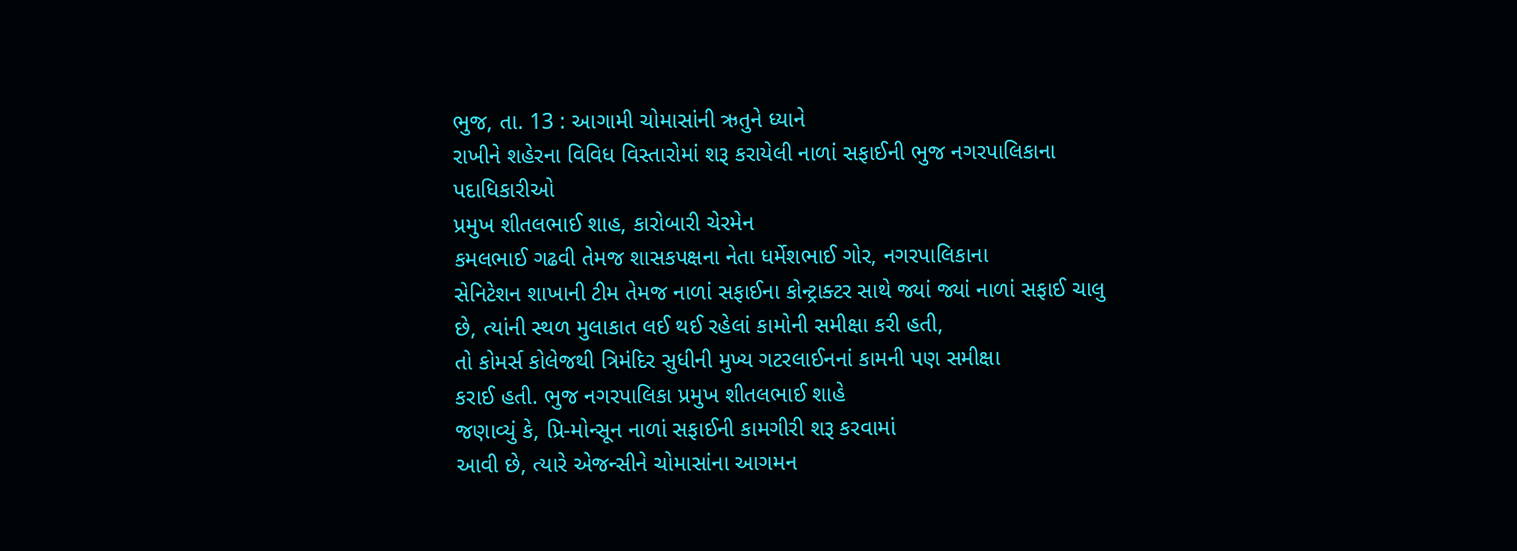ભુજ, તા. 13 : આગામી ચોમાસાંની ઋતુને ધ્યાને
રાખીને શહેરના વિવિધ વિસ્તારોમાં શરૂ કરાયેલી નાળાં સફાઈની ભુજ નગરપાલિકાના પદાધિકારીઓ
પ્રમુખ શીતલભાઈ શાહ, કારોબારી ચેરમેન
કમલભાઈ ગઢવી તેમજ શાસકપક્ષના નેતા ધર્મેશભાઈ ગોર, નગરપાલિકાના
સેનિટેશન શાખાની ટીમ તેમજ નાળાં સફાઈના કોન્ટ્રાક્ટર સાથે જ્યાં જ્યાં નાળાં સફાઈ ચાલુ
છે, ત્યાંની સ્થળ મુલાકાત લઈ થઈ રહેલાં કામોની સમીક્ષા કરી હતી,
તો કોમર્સ કોલેજથી ત્રિમંદિર સુધીની મુખ્ય ગટરલાઈનનાં કામની પણ સમીક્ષા
કરાઈ હતી. ભુજ નગરપાલિકા પ્રમુખ શીતલભાઈ શાહે
જણાવ્યું કે, પ્રિ-મોન્સૂન નાળાં સફાઈની કામગીરી શરૂ કરવામાં
આવી છે, ત્યારે એજન્સીને ચોમાસાંના આગમન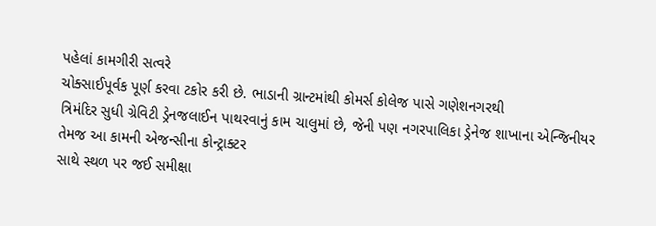પહેલાં કામગીરી સત્વરે
ચોક્સાઈપૂર્વક પૂર્ણ કરવા ટકોર કરી છે. ભાડાની ગ્રાન્ટમાંથી કોમર્સ કોલેજ પાસે ગણેશનગરથી
ત્રિમંદિર સુધી ગ્રેવિટી ડ્રેનજલાઈન પાથરવાનું કામ ચાલુમાં છે, જેની પણ નગરપાલિકા ડ્રેનેજ શાખાના એન્જિનીયર તેમજ આ કામની એજન્સીના કોન્ટ્રાક્ટર
સાથે સ્થળ પર જઈ સમીક્ષા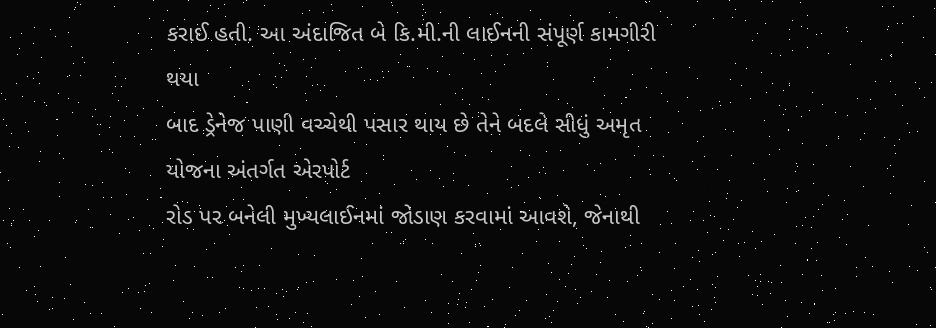કરાઈ હતી. આ અંદાજિત બે કિ.મી.ની લાઈનની સંપૂર્ણ કામગીરી થયા
બાદ ડ્રેનેજ પાણી વચ્ચેથી પસાર થાય છે તેને બદલે સીધું અમૃત યોજના અંતર્ગત એરપોર્ટ
રોડ પર બનેલી મુખ્યલાઈનમાં જોડાણ કરવામાં આવશે, જેનાથી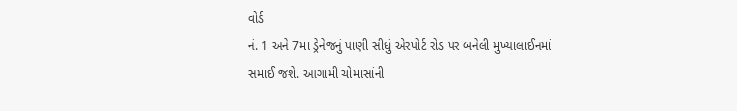વોર્ડ
નં. 1 અને 7મા ડ્રેનેજનું પાણી સીધું એરપોર્ટ રોડ પર બનેલી મુખ્યાલાઈનમાં
સમાઈ જશે. આગામી ચોમાસાંની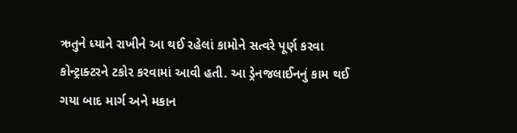ઋતુને ધ્યાને રાખીને આ થઈ રહેલાં કામોને સત્વરે પૂર્ણ કરવા
કોન્ટ્રાક્ટરને ટકોર કરવામાં આવી હતી. આ ડ્રેનજલાઈનનું કામ થઈ ગયા બાદ માર્ગ અને મકાન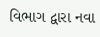વિભાગ દ્વારા નવા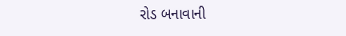રોડ બનાવાની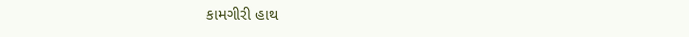કામગીરી હાથ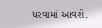ધરવામાં આવશે.